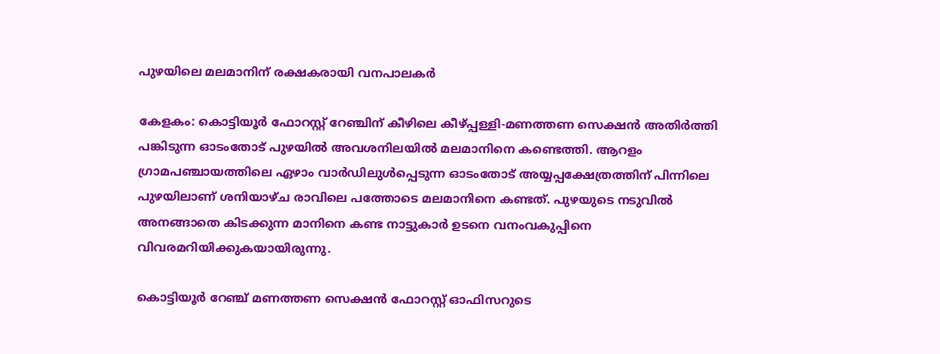പുഴയിലെ മലമാനിന് രക്ഷകരായി വനപാലകർ

കേളകം: കൊട്ടിയൂർ ഫോറസ്റ്റ് റേഞ്ചിന് കീഴിലെ കീഴ്പ്പള്ളി-മണത്തണ സെക്ഷൻ അതിർത്തി പങ്കിടുന്ന ഓടംതോട് പുഴയിൽ അവശനിലയിൽ മലമാനിനെ കണ്ടെത്തി. ആറളം ഗ്രാമപഞ്ചായത്തിലെ ഏഴാം വാർഡിലുൾപ്പെടുന്ന ഓടംതോട് അയ്യപ്പക്ഷേത്രത്തിന് പിന്നിലെ പുഴയിലാണ് ശനിയാഴ്ച രാവിലെ പത്തോടെ മലമാനിനെ കണ്ടത്. പുഴയുടെ നടുവിൽ അനങ്ങാതെ കിടക്കുന്ന മാനിനെ കണ്ട നാട്ടുകാർ ഉടനെ വനംവകുപ്പിനെ വിവരമറിയിക്കുകയായിരുന്നു.

കൊട്ടിയൂർ റേഞ്ച് മണത്തണ സെക്ഷൻ ഫോറസ്റ്റ് ഓഫിസറുടെ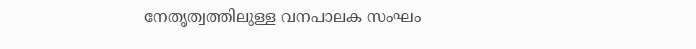നേതൃത്വത്തിലുള്ള വനപാലക സംഘം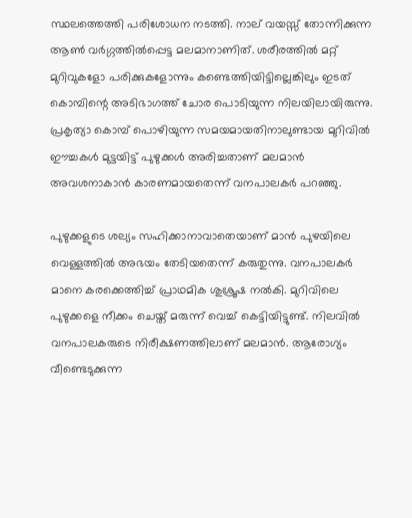സ്ഥലത്തെത്തി പരിശോധന നടത്തി. നാല് വയസ്സ് തോന്നിക്കുന്ന ആൺ വർഗ്ഗത്തിൽപ്പെട്ട മലമാനാണിത്. ശരീരത്തിൽ മറ്റ് മുറിവുകളോ പരിക്കുകളോന്നും കണ്ടെത്തിയിട്ടില്ലെങ്കിലും ഇടത് കൊമ്പിന്റെ അടിഭാഗത്ത് ചോര പൊടിയുന്ന നിലയിലായിരുന്നു. പ്രകൃത്യാ കൊമ്പ് പൊഴിയുന്ന സമയമായതിനാലുണ്ടായ മുറിവിൽ ഈച്ചകൾ മുട്ടയിട്ട് പുഴുക്കൾ അരിച്ചതാണ് മലമാൻ അവശനാകാൻ കാരണമായതെന്ന് വനപാലകർ പറഞ്ഞു.

പുഴുക്കളുടെ ശല്യം സഹിക്കാനാവാതെയാണ് മാൻ പുഴയിലെ വെള്ളത്തിൽ അഭയം തേടിയതെന്ന് കരുതുന്നു. വനപാലകർ മാനെ കരക്കെത്തിച്ച് പ്രാഥമിക ശുശ്രൂഷ നൽകി. മുറിവിലെ പുഴുക്കളെ നീക്കം ചെയ്ത് മരുന്ന് വെച്ച് കെട്ടിയിട്ടുണ്ട്. നിലവിൽ വനപാലകരുടെ നിരീക്ഷണത്തിലാണ് മലമാൻ. ആരോഗ്യം വീണ്ടെടുക്കുന്ന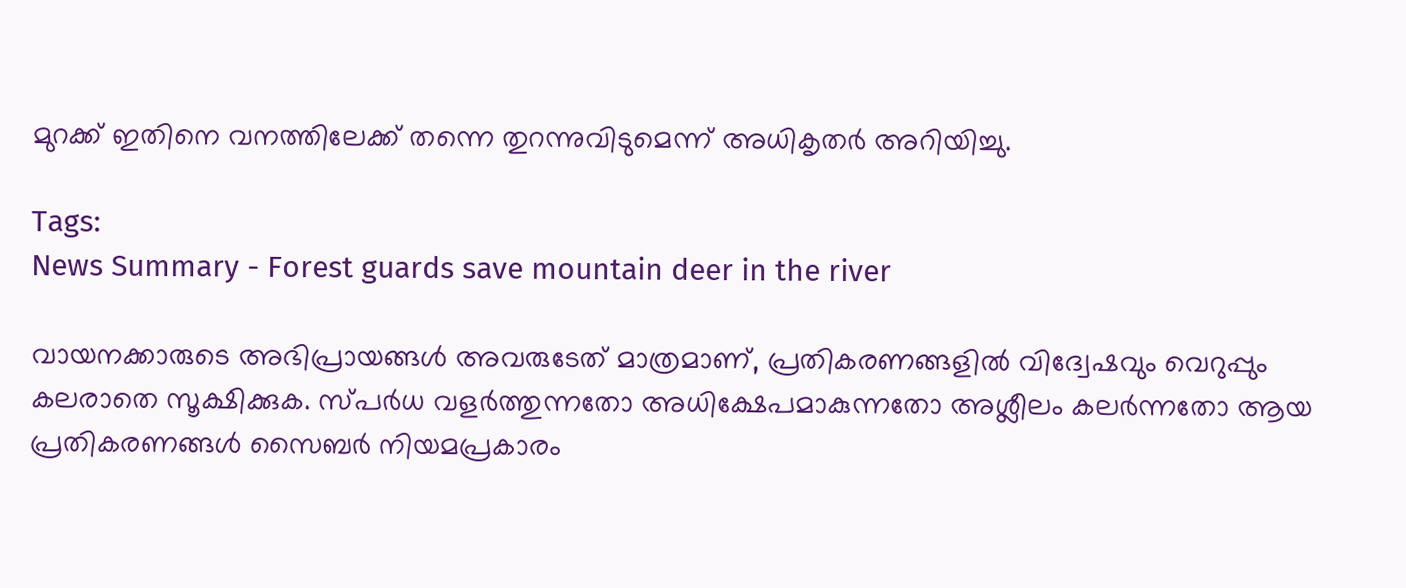മുറക്ക് ഇതിനെ വനത്തിലേക്ക് തന്നെ തുറന്നുവിടുമെന്ന് അധികൃതർ അറിയിച്ചു.

Tags:
News Summary - Forest guards save mountain deer in the river

വായനക്കാരുടെ അഭിപ്രായങ്ങള്‍ അവരുടേത് മാത്രമാണ്, പ്രതികരണങ്ങളിൽ വിദ്വേഷവും വെറുപ്പും കലരാതെ സൂക്ഷിക്കുക. സ്പർധ വളർത്തുന്നതോ അധിക്ഷേപമാകുന്നതോ അശ്ലീലം കലർന്നതോ ആയ പ്രതികരണങ്ങൾ സൈബർ നിയമപ്രകാരം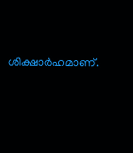ശിക്ഷാർഹമാണ്.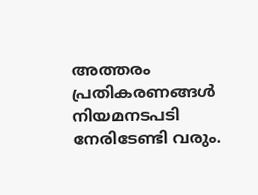അത്തരം പ്രതികരണങ്ങൾ നിയമനടപടി നേരിടേണ്ടി വരും.